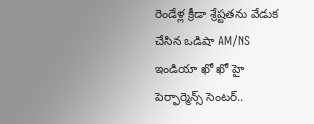రెండేళ్ల క్రీడా శ్రేష్టతను వేడుక చేసిన ఒడిషా AM/NS ఇండియా ఖో ఖో హై పెర్ఫార్మెన్స్ సెంటర్..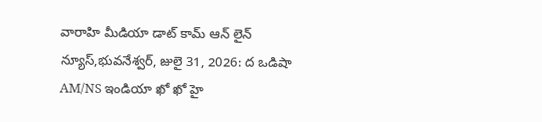వారాహి మీడియా డాట్ కామ్ ఆన్ లైన్ న్యూస్,భువనేశ్వర్, జులై 31, 2026: ద ఒడిషా AM/NS ఇండియా ఖో ఖో హై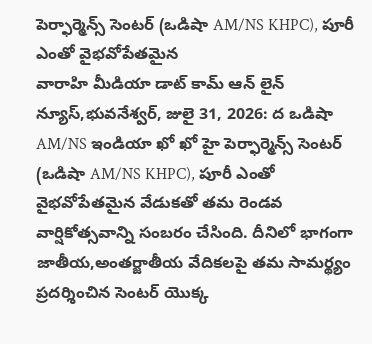పెర్ఫార్మెన్స్ సెంటర్ (ఒడిషా AM/NS KHPC), పూరీ ఎంతో వైభవోపేతమైన
వారాహి మీడియా డాట్ కామ్ ఆన్ లైన్ న్యూస్,భువనేశ్వర్, జులై 31, 2026: ద ఒడిషా AM/NS ఇండియా ఖో ఖో హై పెర్ఫార్మెన్స్ సెంటర్ (ఒడిషా AM/NS KHPC), పూరీ ఎంతో వైభవోపేతమైన వేడుకతో తమ రెండవ వార్షికోత్సవాన్ని సంబరం చేసింది. దీనిలో భాగంగా జాతీయ,అంతర్జాతీయ వేదికలపై తమ సామర్థ్యం ప్రదర్శించిన సెంటర్ యొక్క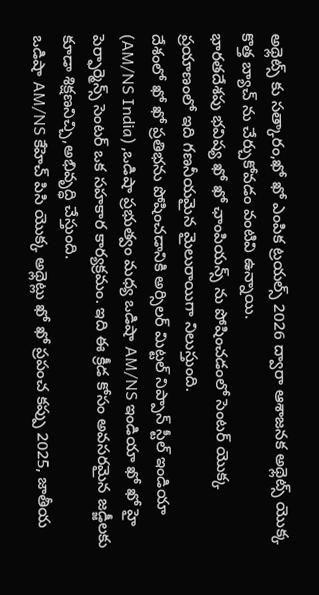అథ్లెట్స్ కు సత్కారం,ఖో ఖో ఎంపిక ట్రయల్స్ 2026 ద్వారా ఆశాజనక అథ్లెట్స్ యొక్క కొత్త బ్యాచ్ ను చేర్చుకోవడం వంటివి ఉన్నాయి.
భారతదేశపు భవిష్య ఖో ఖో ఛాంపియన్స్ ను పోషించడంలో సెంటర్ యొక్క ప్రయాణంలో ఇది గణనీయమైన మైలురాయిగా నిలుస్తుంది.
దేశంలో ఖో ఖో ప్రతిభను పోషించడానికి అర్సిలర్ మిట్టల్ నిప్పాన్ స్టీల్ ఇండియా (AM/NS India) ,ఒడిషా ప్రభుత్వం మధ్య ఒడిషా AM/NS ఇండియా ఖో ఖో హై పెర్ఫార్మెన్స్ సెంటర్ ఒక సహకార కార్యక్రమం. ఇది ఈ క్రీడ కోసం అవసరమైన జడ్జీలకు కూడా శిక్షణనిచ్చి,అభివృద్ధి చేస్తుంది.
ఒడిషా AM/NS కేహెచ్ పిసి యొక్క అథ్లెట్లు ఖో ఖో ప్రపంచ కప్పు 2025, జాతీయ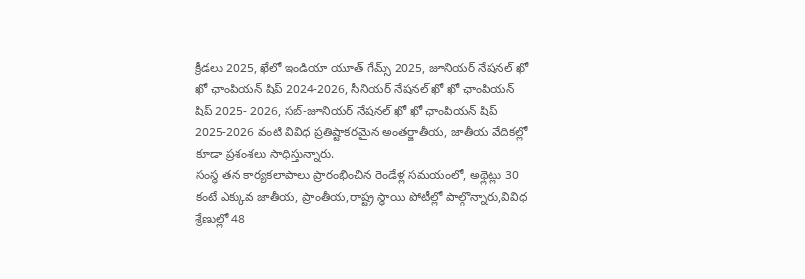క్రీడలు 2025, ఖేలో ఇండియా యూత్ గేమ్స్ 2025, జూనియర్ నేషనల్ ఖో ఖో ఛాంపియన్ షిప్ 2024-2026, సీనియర్ నేషనల్ ఖో ఖో ఛాంపియన్ షిప్ 2025- 2026, సబ్-జూనియర్ నేషనల్ ఖో ఖో ఛాంపియన్ షిప్ 2025-2026 వంటి వివిధ ప్రతిష్టాకరమైన అంతర్జాతీయ, జాతీయ వేదికల్లో కూడా ప్రశంశలు సాధిస్తున్నారు.
సంస్థ తన కార్యకలాపాలు ప్రారంభించిన రెండేళ్ల సమయంలో, అథ్లెట్లు 30 కంటే ఎక్కువ జాతీయ, ప్రాంతీయ,రాష్ట్ర స్థాయి పోటీల్లో పాల్గొన్నారు,వివిధ శ్రేణుల్లో 48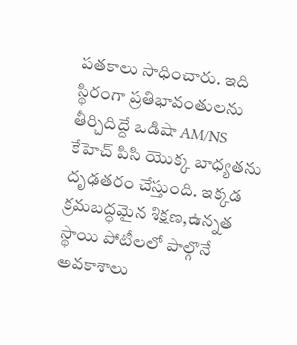పతకాలు సాధించారు. ఇది స్థిరంగా ప్రతిభావంతులను తీర్చిదిద్దే ఒడిషా AM/NS కేహెచ్ పిసి యొక్క బాధ్యతను దృఢతరం చేస్తుంది. ఇక్కడ క్రమబద్ధమైన శిక్షణ,ఉన్నత స్థాయి పోటీలలో పాల్గొనే అవకాశాలు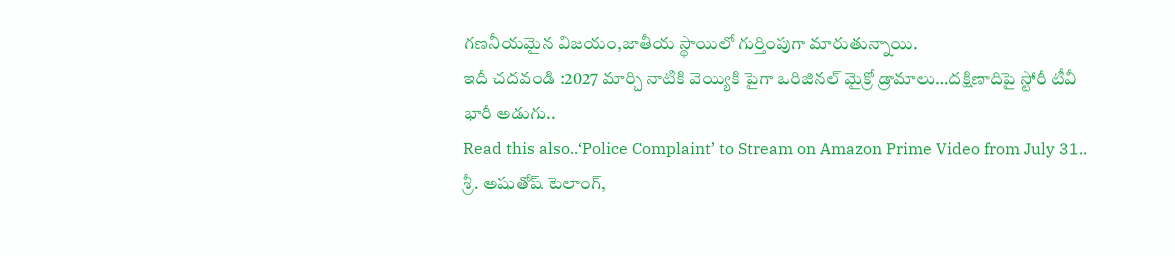గణనీయమైన విజయం,జాతీయ స్థాయిలో గుర్తింపుగా మారుతున్నాయి.
ఇదీ చదవండి :2027 మార్చి నాటికి వెయ్యికి పైగా ఒరిజినల్ మైక్రో డ్రామాలు…దక్షిణాదిపై స్టోరీ టీవీ భారీ అడుగు..
Read this also..‘Police Complaint’ to Stream on Amazon Prime Video from July 31..
శ్రీ. అషుతోష్ టెలాంగ్,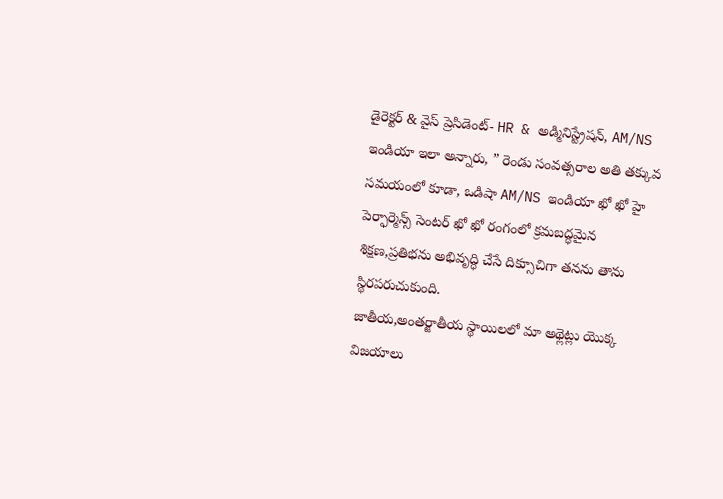డైరెక్టర్ & వైస్ ప్రెసిడెంట్- HR & అడ్మినిస్ట్రేషన్, AM/NS ఇండియా ఇలా అన్నారు, ” రెండు సంవత్సరాల అతి తక్కువ సమయంలో కూడా, ఒడిషా AM/NS ఇండియా ఖో ఖో హై పెర్ఫార్మెన్స్ సెంటర్ ఖో ఖో రంగంలో క్రమబద్ధమైన శిక్షణ,ప్రతిభను అభివృద్ధి చేసే దిక్సూచిగా తనను తాను స్థిరపరుచుకుంది.
జాతీయ,అంతర్జాతీయ స్థాయిలలో మా అథ్లెట్లు యొక్క విజయాలు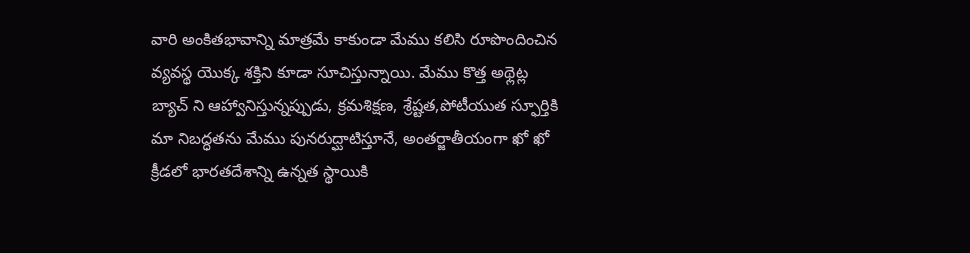వారి అంకితభావాన్ని మాత్రమే కాకుండా మేము కలిసి రూపొందించిన వ్యవస్థ యొక్క శక్తిని కూడా సూచిస్తున్నాయి. మేము కొత్త అథ్లెట్ల బ్యాచ్ ని ఆహ్వానిస్తున్నప్పుడు, క్రమశిక్షణ, శ్రేష్టత,పోటీయుత స్ఫూర్తికి మా నిబద్ధతను మేము పునరుద్ఘాటిస్తూనే, అంతర్జాతీయంగా ఖో ఖో క్రీడలో భారతదేశాన్ని ఉన్నత స్థాయికి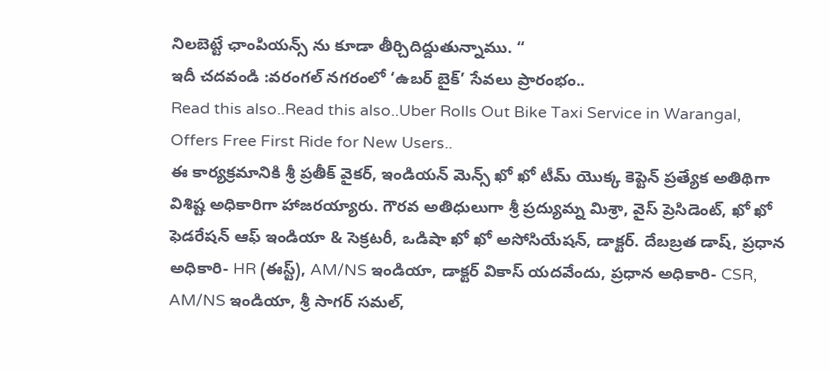నిలబెట్టే ఛాంపియన్స్ ను కూడా తీర్చిదిద్దుతున్నాము. “
ఇదీ చదవండి :వరంగల్ నగరంలో ‘ఉబర్ బైక్’ సేవలు ప్రారంభం..
Read this also..Read this also..Uber Rolls Out Bike Taxi Service in Warangal, Offers Free First Ride for New Users..
ఈ కార్యక్రమానికి శ్రీ ప్రతీక్ వైకర్, ఇండియన్ మెన్స్ ఖో ఖో టీమ్ యొక్క కెప్టెన్ ప్రత్యేక అతిథిగా విశిష్ట అధికారిగా హాజరయ్యారు. గౌరవ అతిధులుగా శ్రీ ప్రద్యుమ్న మిశ్రా, వైస్ ప్రెసిడెంట్, ఖో ఖో ఫెడరేషన్ ఆఫ్ ఇండియా & సెక్రటరీ, ఒడిషా ఖో ఖో అసోసియేషన్, డాక్టర్. దేబబ్రత డాష్, ప్రధాన అధికారి- HR (ఈస్ట్), AM/NS ఇండియా, డాక్టర్ వికాస్ యదవేందు, ప్రధాన అధికారి- CSR, AM/NS ఇండియా, శ్రీ సాగర్ సమల్,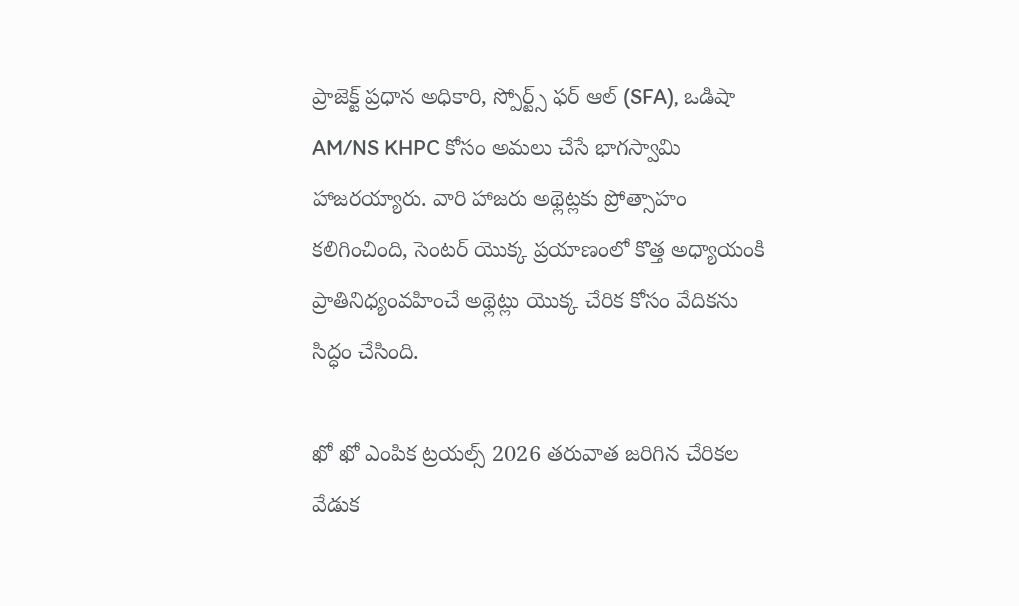ప్రాజెక్ట్ ప్రధాన అధికారి, స్పోర్ట్స్ ఫర్ ఆల్ (SFA), ఒడిషా AM/NS KHPC కోసం అమలు చేసే భాగస్వామి హాజరయ్యారు. వారి హాజరు అథ్లెట్లకు ప్రోత్సాహం కలిగించింది, సెంటర్ యొక్క ప్రయాణంలో కొత్త అధ్యాయంకి ప్రాతినిధ్యంవహించే అథ్లెట్లు యొక్క చేరిక కోసం వేదికను సిద్ధం చేసింది.

ఖో ఖో ఎంపిక ట్రయల్స్ 2026 తరువాత జరిగిన చేరికల వేడుక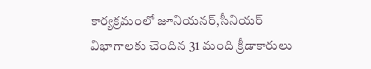కార్యక్రమంలో జూనియనర్,సీనియర్ విభాగాలకు చెందిన 31 మంది క్రీడాకారులు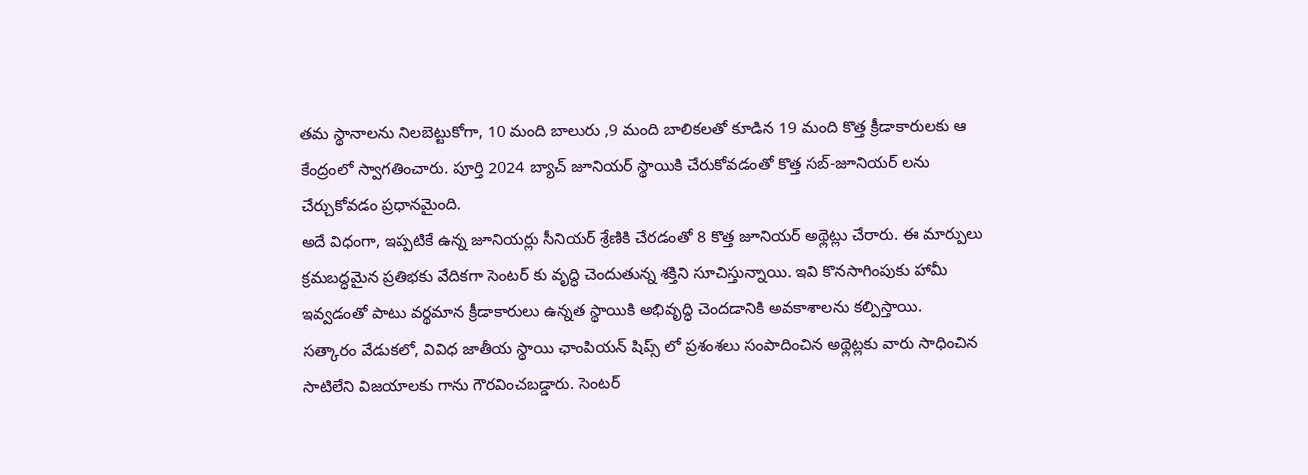తమ స్థానాలను నిలబెట్టుకోగా, 10 మంది బాలురు ,9 మంది బాలికలతో కూడిన 19 మంది కొత్త క్రీడాకారులకు ఆ కేంద్రంలో స్వాగతించారు. పూర్తి 2024 బ్యాచ్ జూనియర్ స్థాయికి చేరుకోవడంతో కొత్త సబ్-జూనియర్ లను చేర్చుకోవడం ప్రధానమైంది.
అదే విధంగా, ఇప్పటికే ఉన్న జూనియర్లు సీనియర్ శ్రేణికి చేరడంతో 8 కొత్త జూనియర్ అథ్లెట్లు చేరారు. ఈ మార్పులు క్రమబద్ధమైన ప్రతిభకు వేదికగా సెంటర్ కు వృద్ధి చెందుతున్న శక్తిని సూచిస్తున్నాయి. ఇవి కొనసాగింపుకు హామీ ఇవ్వడంతో పాటు వర్థమాన క్రీడాకారులు ఉన్నత స్థాయికి అభివృద్ధి చెందడానికి అవకాశాలను కల్పిస్తాయి.
సత్కారం వేడుకలో, వివిధ జాతీయ స్థాయి ఛాంపియన్ షిప్స్ లో ప్రశంశలు సంపాదించిన అథ్లెట్లకు వారు సాధించిన సాటిలేని విజయాలకు గాను గౌరవించబడ్డారు. సెంటర్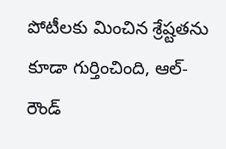పోటీలకు మించిన శ్రేష్టతను కూడా గుర్తించింది, ఆల్-రౌండ్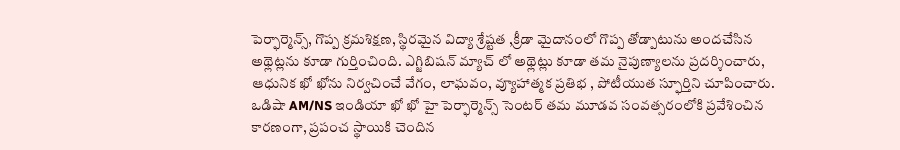పెర్ఫార్మెన్స్, గొప్ప క్రమశిక్షణ, స్థిరమైన విద్యా శ్రేష్టత ,క్రీడా మైదానంలో గొప్ప తోడ్పాటును అందచేసిన అథ్లెట్లను కూడా గుర్తించింది. ఎగ్జిబిషన్ మ్యాచ్ లో అథ్లెట్లు కూడా తమ నైపుణ్యాలను ప్రదర్శించారు, ఆధునిక ఖో ఖోను నిర్వచించే వేగం, లాఘవం, వ్యూహాత్మక ప్రతిభ , పోటీయుత స్ఫూర్తిని చూపించారు.
ఒడిషా AM/NS ఇండియా ఖో ఖో హై పెర్ఫార్మెన్స్ సెంటర్ తమ మూడవ సంవత్సరంలోకి ప్రవేశించిన కారణంగా, ప్రపంచ స్థాయికి చెందిన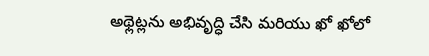అథ్లెట్లను అభివృద్ధి చేసి మరియు ఖో ఖోలో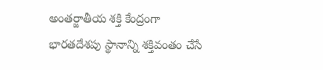అంతర్జాతీయ శక్తి కేంద్రంగా భారతదేశపు స్థానాన్ని శక్తివంతం చేసే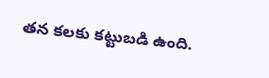తన కలకు కట్టుబడి ఉంది.